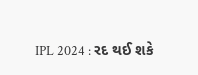IPL 2024 : રદ થઈ શકે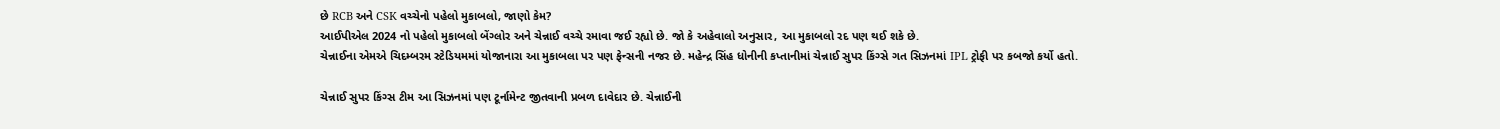છે RCB અને CSK વચ્ચેનો પહેલો મુકાબલો, જાણો કેમ?
આઈપીએલ 2024 નો પહેલો મુકાબલો બેંગ્લોર અને ચેન્નાઈ વચ્ચે રમાવા જઈ રહ્યો છે. જો કે અહેવાલો અનુસાર, આ મુકાબલો રદ પણ થઈ શકે છે.
ચેન્નાઈના એમએ ચિદમ્બરમ સ્ટેડિયમમાં યોજાનારા આ મુકાબલા પર પણ ફેન્સની નજર છે. મહેન્દ્ર સિંહ ધોનીની કપ્તાનીમાં ચેન્નાઈ સુપર કિંગ્સે ગત સિઝનમાં IPL ટ્રોફી પર કબજો કર્યો હતો.

ચેન્નાઈ સુપર કિંગ્સ ટીમ આ સિઝનમાં પણ ટૂર્નામેન્ટ જીતવાની પ્રબળ દાવેદાર છે. ચેન્નાઈની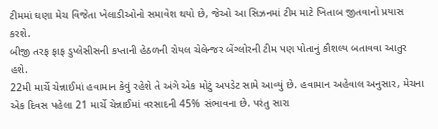ટીમમાં ઘણા મેચ વિજેતા ખેલાડીઓનો સમાવેશ થયો છે, જેઓ આ સિઝનમાં ટીમ માટે ખિતાબ જીતવાનો પ્રયાસ કરશે.
બીજી તરફ ફાફ ડુપ્લેસીસની કપ્તાની હેઠળની રોયલ ચેલેન્જર બેંગ્લોરની ટીમ પણ પોતાનું કૌશલ્ય બતાવવા આતુર હશે.
22મી માર્ચે ચેન્નાઈમાં હવામાન કેવું રહેશે તે અંગે એક મોટું અપડેટ સામે આવ્યું છે. હવામાન અહેવાલ અનુસાર, મેચના એક દિવસ પહેલા 21 માર્ચે ચેન્નાઈમાં વરસાદની 45% સંભાવના છે. પરંતુ સારા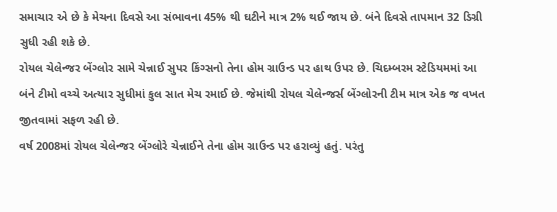સમાચાર એ છે કે મેચના દિવસે આ સંભાવના 45% થી ઘટીને માત્ર 2% થઈ જાય છે. બંને દિવસે તાપમાન 32 ડિગ્રી સુધી રહી શકે છે.
રોયલ ચેલેન્જર બેંગ્લોર સામે ચેન્નાઈ સુપર કિંગ્સનો તેના હોમ ગ્રાઉન્ડ પર હાથ ઉપર છે. ચિદમ્બરમ સ્ટેડિયમમાં આ બંને ટીમો વચ્ચે અત્યાર સુધીમાં કુલ સાત મેચ રમાઈ છે. જેમાંથી રોયલ ચેલેન્જર્સ બેંગ્લોરની ટીમ માત્ર એક જ વખત જીતવામાં સફળ રહી છે.
વર્ષ 2008માં રોયલ ચેલેન્જર બેંગ્લોરે ચેન્નાઈને તેના હોમ ગ્રાઉન્ડ પર હરાવ્યું હતું. પરંતુ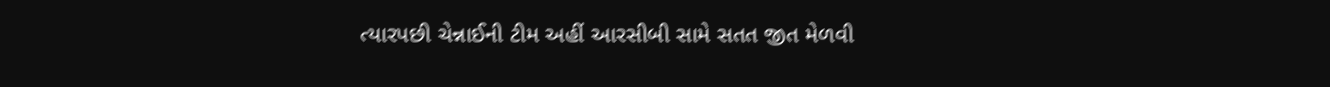ત્યારપછી ચેન્નાઈની ટીમ અહીં આરસીબી સામે સતત જીત મેળવી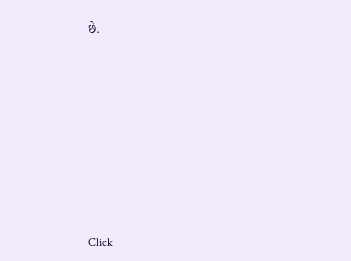છે.












Click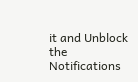it and Unblock the Notifications